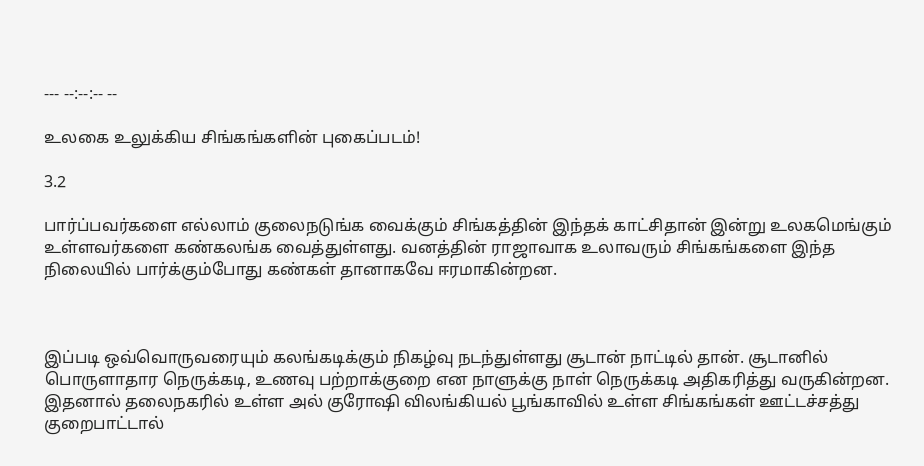--- --:--:-- --

உலகை உலுக்கிய சிங்கங்களின் புகைப்படம்!

3.2

பார்ப்பவர்களை எல்லாம் குலைநடுங்க வைக்கும் சிங்கத்தின் இந்தக் காட்சிதான் இன்று உலகமெங்கும் உள்ளவர்களை கண்கலங்க வைத்துள்ளது. வனத்தின் ராஜாவாக உலாவரும் சிங்கங்களை இந்த நிலையில் பார்க்கும்போது கண்கள் தானாகவே ஈரமாகின்றன.



இப்படி ஒவ்வொருவரையும் கலங்கடிக்கும் நிகழ்வு நடந்துள்ளது சூடான் நாட்டில் தான். சூடானில் பொருளாதார நெருக்கடி, உணவு பற்றாக்குறை என நாளுக்கு நாள் நெருக்கடி அதிகரித்து வருகின்றன. இதனால் தலைநகரில் உள்ள அல் குரோஷி விலங்கியல் பூங்காவில் உள்ள சிங்கங்கள் ஊட்டச்சத்து குறைபாட்டால்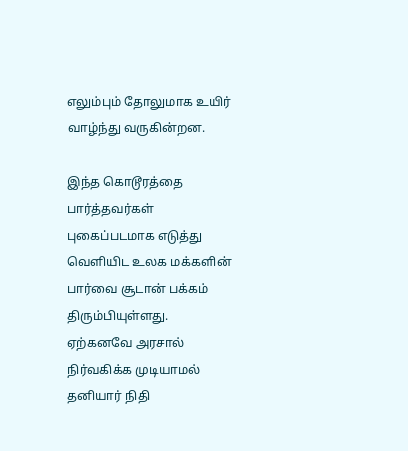எலும்பும் தோலுமாக உயிர் வாழ்ந்து வருகின்றன.

இந்த கொடூரத்தை பார்த்தவர்கள் புகைப்படமாக எடுத்து வெளியிட உலக மக்களின் பார்வை சூடான் பக்கம் திரும்பியுள்ளது. ஏற்கனவே அரசால் நிர்வகிக்க முடியாமல் தனியார் நிதி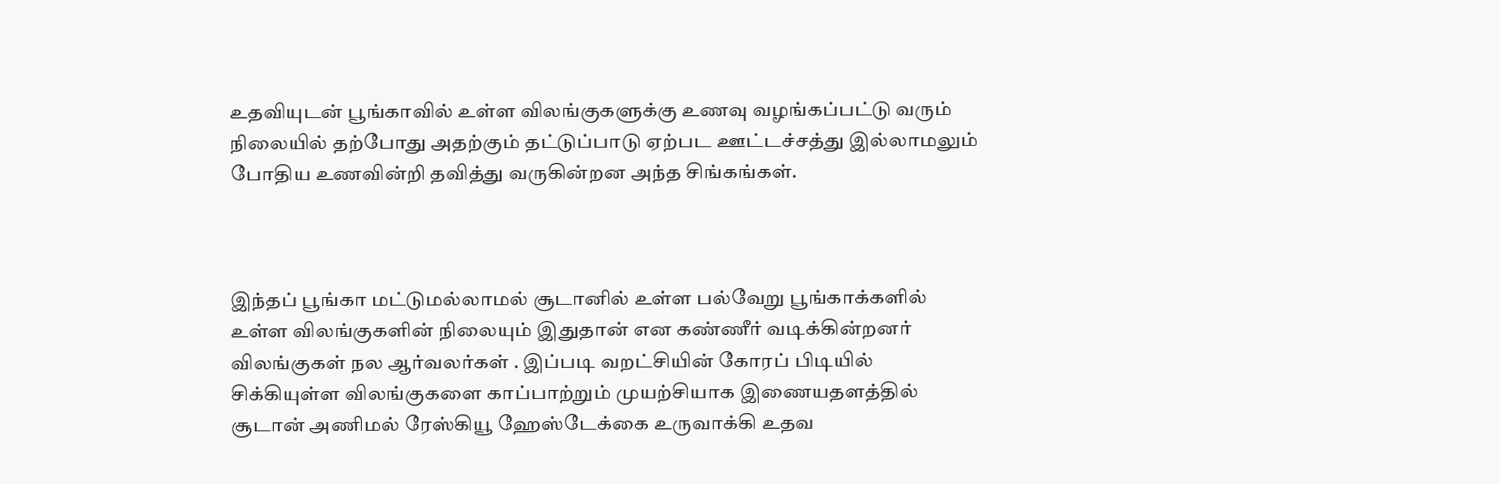உதவியுடன் பூங்காவில் உள்ள விலங்குகளுக்கு உணவு வழங்கப்பட்டு வரும் நிலையில் தற்போது அதற்கும் தட்டுப்பாடு ஏற்பட ஊட்டச்சத்து இல்லாமலும் போதிய உணவின்றி தவித்து வருகின்றன அந்த சிங்கங்கள்.



இந்தப் பூங்கா மட்டுமல்லாமல் சூடானில் உள்ள பல்வேறு பூங்காக்களில் உள்ள விலங்குகளின் நிலையும் இதுதான் என கண்ணீர் வடிக்கின்றனர் விலங்குகள் நல ஆர்வலர்கள் . இப்படி வறட்சியின் கோரப் பிடியில் சிக்கியுள்ள விலங்குகளை காப்பாற்றும் முயற்சியாக இணையதளத்தில் சூடான் அணிமல் ரேஸ்கியூ ஹேஸ்டேக்கை உருவாக்கி உதவ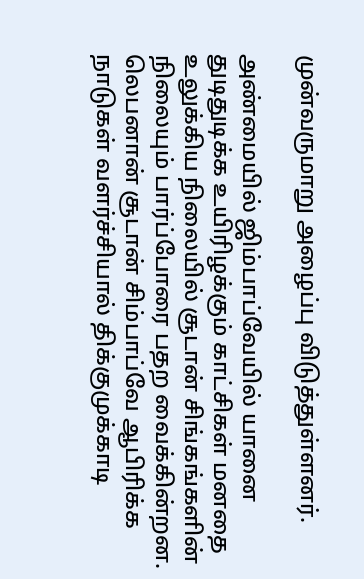முன்வருமாறு அழைப்பு விடுத்துள்ளனர்.

அண்மையில் ஜிம்பாப்வேயில் யானை துடிதுடிக்க உயிரிழக்கும் காட்சிகள் மனதை உலுக்கிய நிலையில் சூடான் சிங்கங்களின் நிலையும் பார்ப்போரை பதற வைக்கின்றன. லெபனான் சூடான் சிம்பாப்வே ஆபிரிக்க நாடுகள் வளர்ச்சியால் திக்குமுக்காடி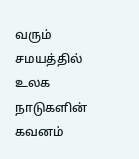வரும் சமயத்தில் உலக நாடுகளின் கவனம்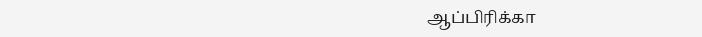ஆப்பிரிக்கா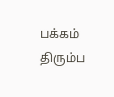பக்கம் திரும்ப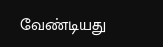வேண்டியது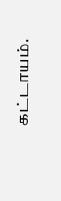கட்டாயம்.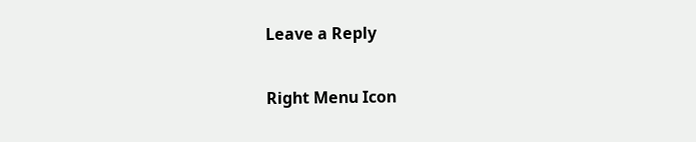Leave a Reply

Right Menu Icon